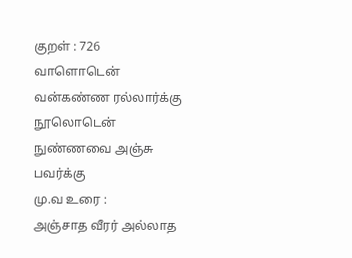குறள் : 726
வாளொடென் வன்கண்ண ரல்லார்க்கு நூலொடென்
நுண்ணவை அஞ்சு பவர்க்கு
மு.வ உரை :
அஞ்சாத வீரர் அல்லாத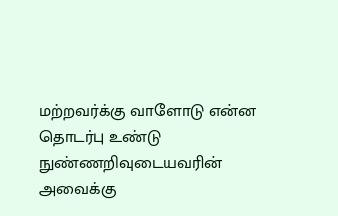மற்றவர்க்கு வாளோடு என்ன தொடர்பு உண்டு நுண்ணறிவுடையவரின் அவைக்கு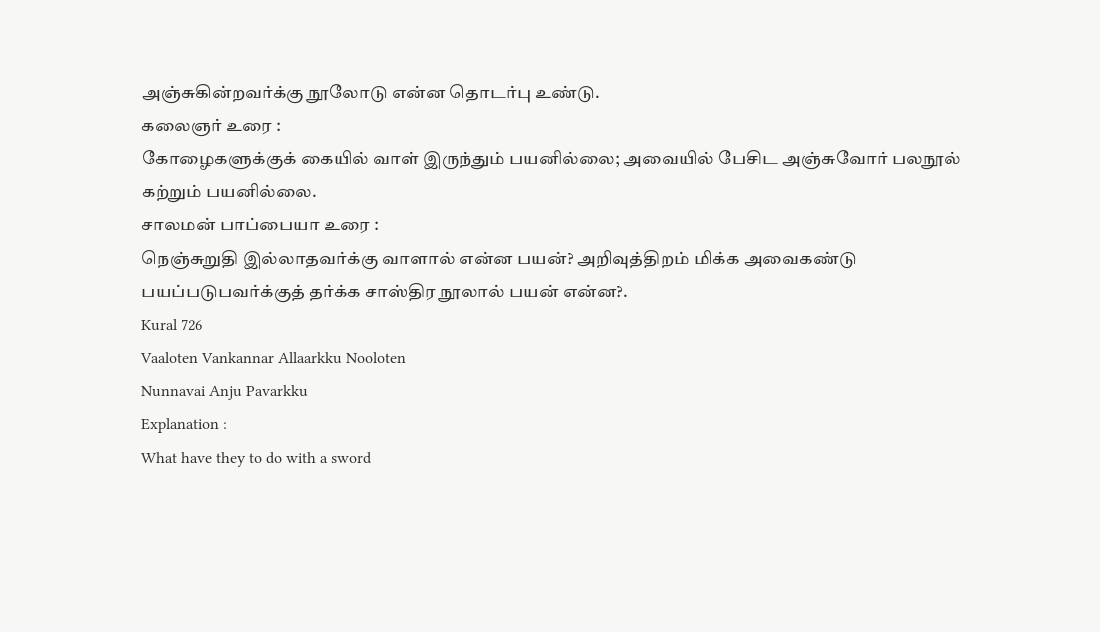அஞ்சுகின்றவர்க்கு நூலோடு என்ன தொடர்பு உண்டு.
கலைஞர் உரை :
கோழைகளுக்குக் கையில் வாள் இருந்தும் பயனில்லை; அவையில் பேசிட அஞ்சுவோர் பலநூல் கற்றும் பயனில்லை.
சாலமன் பாப்பையா உரை :
நெஞ்சுறுதி இல்லாதவர்க்கு வாளால் என்ன பயன்? அறிவுத்திறம் மிக்க அவைகண்டு பயப்படுபவர்க்குத் தர்க்க சாஸ்திர நூலால் பயன் என்ன?.
Kural 726
Vaaloten Vankannar Allaarkku Nooloten
Nunnavai Anju Pavarkku
Explanation :
What have they to do with a sword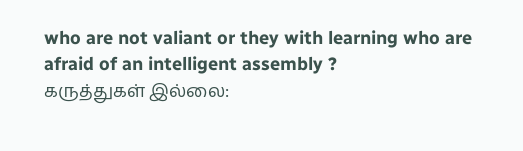who are not valiant or they with learning who are afraid of an intelligent assembly ?
கருத்துகள் இல்லை: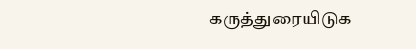கருத்துரையிடுக